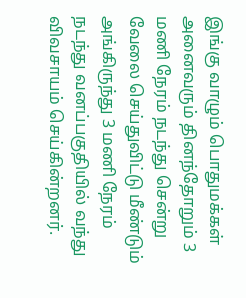இங்கு வாழும் பொதுமக்கள் அனைவரும் தினந்தோறும் 3 மணி நேரம் நடந்து சென்று வேலை செய்துவிட்டு மீண்டும் அங்கிருந்து 3 மணி நேரம் நடந்து வனப்பகுதியில் வந்து விவசாயம் செய்கின்றனர்.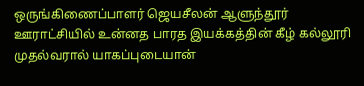ஒருங்கிணைப்பாளர் ஜெயசீலன் ஆளுந்தூர் ஊராட்சியில் உன்னத பாரத இயக்கத்தின் கீழ் கல்லூரி முதல்வரால் யாகப்புடையான்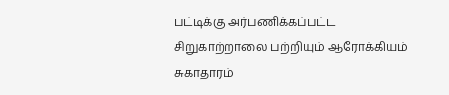பட்டிக்கு அர்பணிக்கப்பட்ட சிறுகாற்றாலை பற்றியும் ஆரோக்கியம் சுகாதாரம்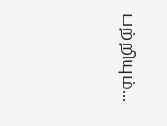பற்றியும்...